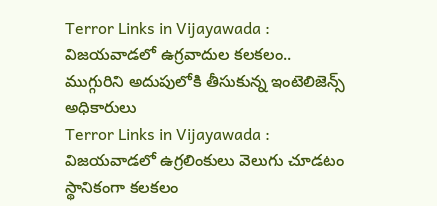Terror Links in Vijayawada : విజయవాడలో ఉగ్రవాదుల కలకలం.. ముగ్గురిని అదుపులోకి తీసుకున్న ఇంటెలిజెన్స్ అధికారులు
Terror Links in Vijayawada : విజయవాడలో ఉగ్రలింకులు వెలుగు చూడటం స్థానికంగా కలకలం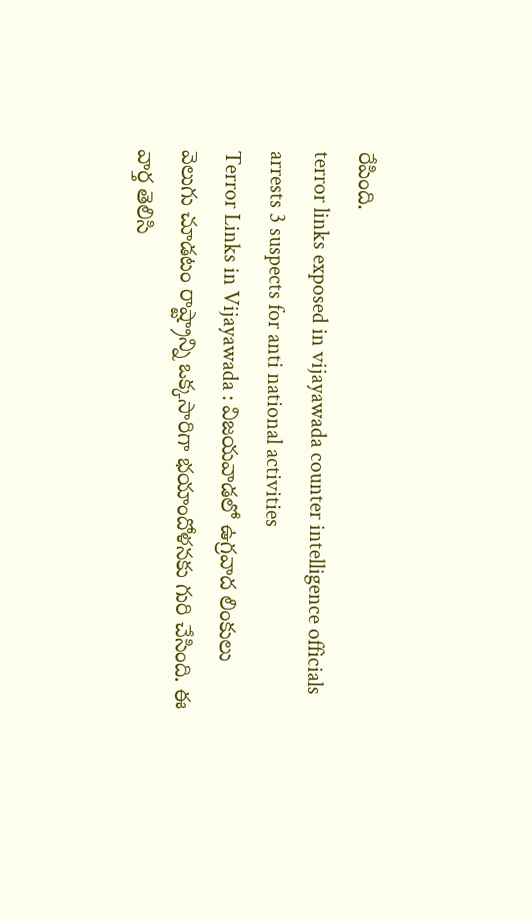రేపింది.
terror links exposed in vijayawada counter intelligence officials arrests 3 suspects for anti national activities
Terror Links in Vijayawada : విజయవాడలో ఉగ్రవాద లింకులు వెలుగు చూడటం రాష్ట్రాన్ని ఒక్కసారిగా భయాందోళనకు గురి చేసింది. ఈ వార్త తెలిసి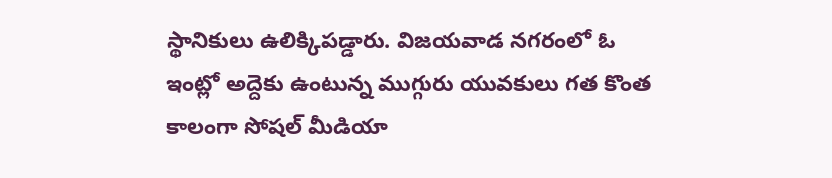స్థానికులు ఉలిక్కిపడ్డారు. విజయవాడ నగరంలో ఓ ఇంట్లో అద్దెకు ఉంటున్న ముగ్గురు యువకులు గత కొంత కాలంగా సోషల్ మీడియా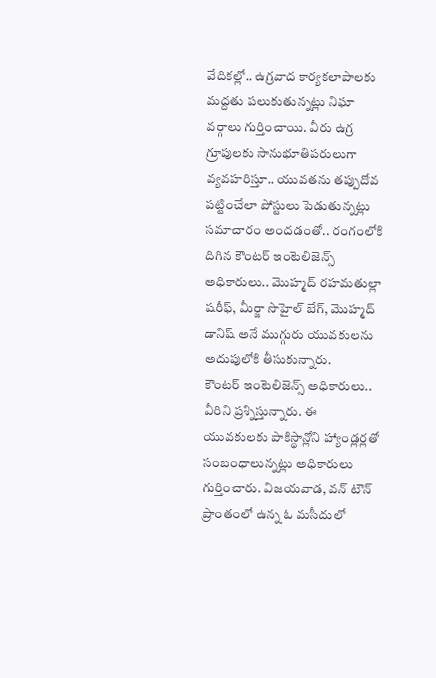వేదికల్లో.. ఉగ్రవాద కార్యకలాపాలకు మద్దతు పలుకుతున్నట్లు నిఘా వర్గాలు గుర్తించాయి. వీరు ఉగ్ర గ్రూపులకు సానుభూతిపరులుగా వ్యవహరిస్తూ.. యువతను తప్పుదోవ పట్టించేలా పోస్టులు పెడుతున్నట్లు సమాచారం అందడంతో.. రంగంలోకి దిగిన కౌంటర్ ఇంటెలిజెన్స్ అధికారులు.. మొహ్మద్ రహమతుల్లా షరీఫ్, మీర్జా సొహైల్ బేగ్, మొహ్మద్ డానిష్ అనే ముగ్గురు యువకులను అదుపులోకి తీసుకున్నారు.
కౌంటర్ ఇంటెలిజెన్స్ అధికారులు.. వీరిని ప్రశ్నిస్తున్నారు. ఈ యువకులకు పాకిస్థాన్లోని హ్యాండ్లర్లతో సంబంధాలున్నట్లు అధికారులు గుర్తించారు. విజయవాడ, వన్ టౌన్ ప్రాంతంలో ఉన్న ఓ మసీదులో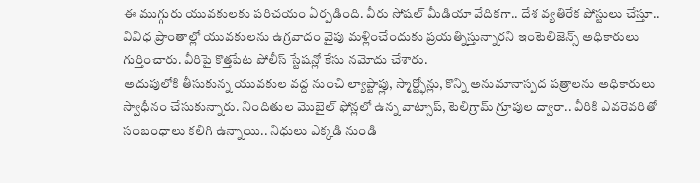ఈ ముగ్గురు యువకులకు పరిచయం ఏర్పడింది. వీరు సోషల్ మీడియా వేదికగా.. దేశ వ్యతిరేక పోస్టులు చేస్తూ.. వివిధ ప్రాంతాల్లో యువకులను ఉగ్రవాదం వైపు మళ్లించేందుకు ప్రయత్నిస్తున్నారని ఇంటెలిజెన్స్ అధికారులు గుర్తించారు. వీరిపై కొత్తపేట పోలీస్ స్టేషన్లో కేసు నమోదు చేశారు.
అదుపులోకి తీసుకున్న యువకుల వద్ద నుంచి ల్యాప్టాప్లు, స్మార్ట్ఫోన్లు, కొన్ని అనుమానాస్పద పత్రాలను అధికారులు స్వాధీనం చేసుకున్నారు. నిందితుల మొబైల్ ఫోన్లలో ఉన్న వాట్సాప్, టెలిగ్రామ్ గ్రూపుల ద్వారా.. వీరికి ఎవరెవరితో సంబంధాలు కలిగి ఉన్నాయి.. నిధులు ఎక్కడి నుండి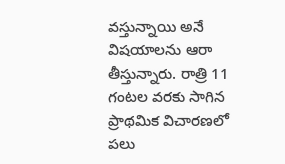వస్తున్నాయి అనే విషయాలను ఆరా తీస్తున్నారు. రాత్రి 11 గంటల వరకు సాగిన ప్రాథమిక విచారణలో పలు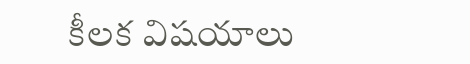కీలక విషయాలు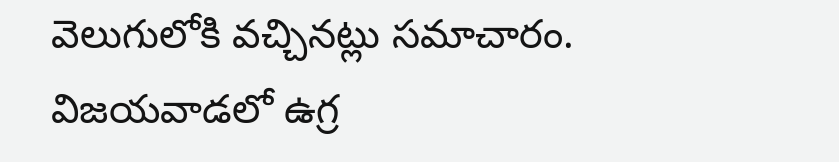వెలుగులోకి వచ్చినట్లు సమాచారం. విజయవాడలో ఉగ్ర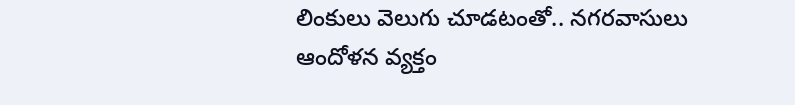లింకులు వెలుగు చూడటంతో.. నగరవాసులు ఆందోళన వ్యక్తం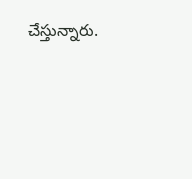చేస్తున్నారు.